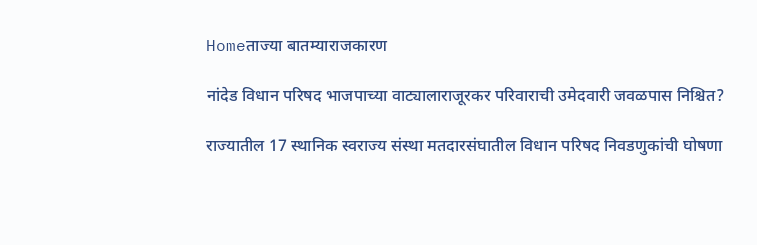Homeताज्या बातम्याराजकारण

नांदेड विधान परिषद भाजपाच्या वाट्यालाराजूरकर परिवाराची उमेदवारी जवळपास निश्चित?

राज्यातील 17 स्थानिक स्वराज्य संस्था मतदारसंघातील विधान परिषद निवडणुकांची घोषणा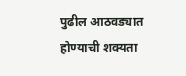पुढील आठवड्यात होण्याची शक्यता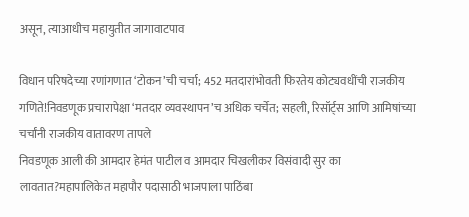असून, त्याआधीच महायुतीत जागावाटपाव

विधान परिषदेच्या रणांगणात ‘टोकन’ची चर्चा; 452 मतदारांभोवती फिरतेय कोट्यवधींची राजकीय गणिते!निवडणूक प्रचारापेक्षा ‘मतदार व्यवस्थापन’च अधिक चर्चेत; सहली, रिसॉर्ट्स आणि आमिषांच्या चर्चांनी राजकीय वातावरण तापले
निवडणूक आली की आमदार हेमंत पाटील व आमदार चिखलीकर विसंवादी सुर का लावतात?महापालिकेत महापौर पदासाठी भाजपाला पाठिंबा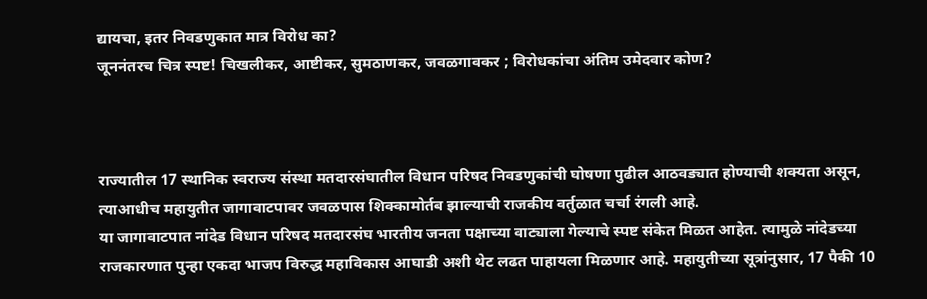द्यायचा, इतर निवडणुकात मात्र विरोध का?
जूननंतरच चित्र स्पष्ट! चिखलीकर, आष्टीकर, सुमठाणकर, जवळगावकर ; विरोधकांचा अंतिम उमेदवार कोण?



राज्यातील 17 स्थानिक स्वराज्य संस्था मतदारसंघातील विधान परिषद निवडणुकांची घोषणा पुढील आठवड्यात होण्याची शक्यता असून, त्याआधीच महायुतीत जागावाटपावर जवळपास शिक्कामोर्तब झाल्याची राजकीय वर्तुळात चर्चा रंगली आहे.
या जागावाटपात नांदेड विधान परिषद मतदारसंघ भारतीय जनता पक्षाच्या वाट्याला गेल्याचे स्पष्ट संकेत मिळत आहेत. त्यामुळे नांदेडच्या राजकारणात पुन्हा एकदा भाजप विरुद्ध महाविकास आघाडी अशी थेट लढत पाहायला मिळणार आहे. महायुतीच्या सूत्रांनुसार, 17 पैकी 10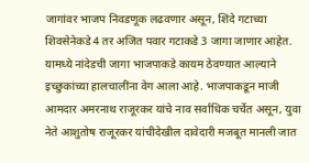जागांवर भाजप निवडणूक लढवणार असून, शिंदे गटाच्या शिवसेनेकडे 4 तर अजित पवार गटाकडे 3 जागा जाणार आहेत. यामध्ये नांदेडची जागा भाजपाकडे कायम ठेवण्यात आल्याने इच्छुकांच्या हालचालींना वेग आला आहे. भाजपाकडून माजी आमदार अमरनाथ राजूरकर यांचे नाव सर्वाधिक चर्चेत असून, युवा नेते आशुतोष राजूरकर यांचीदेखील दावेदारी मजबूत मानली जात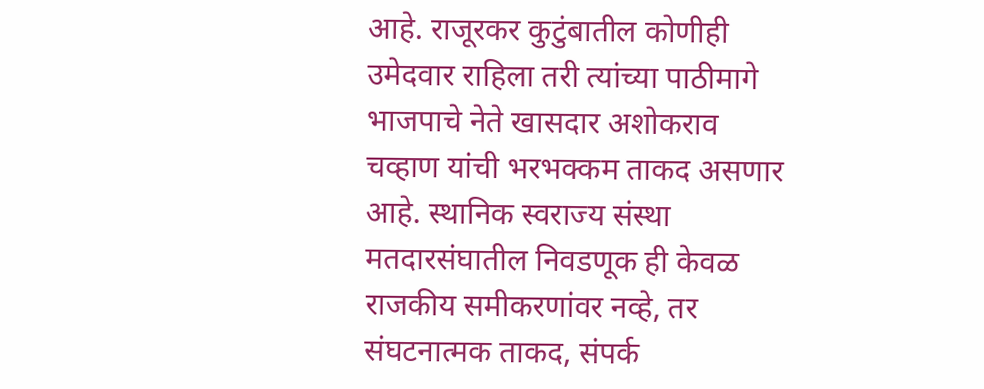आहे. राजूरकर कुटुंबातील कोणीही उमेदवार राहिला तरी त्यांच्या पाठीमागे भाजपाचे नेते खासदार अशोकराव चव्हाण यांची भरभक्कम ताकद असणार आहे. स्थानिक स्वराज्य संस्था मतदारसंघातील निवडणूक ही केवळ राजकीय समीकरणांवर नव्हे, तर संघटनात्मक ताकद, संपर्क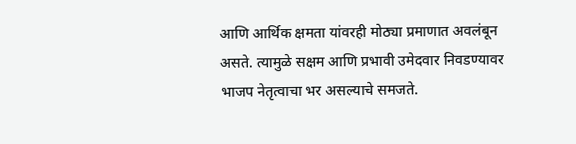आणि आर्थिक क्षमता यांवरही मोठ्या प्रमाणात अवलंबून असते. त्यामुळे सक्षम आणि प्रभावी उमेदवार निवडण्यावर भाजप नेतृत्वाचा भर असल्याचे समजते.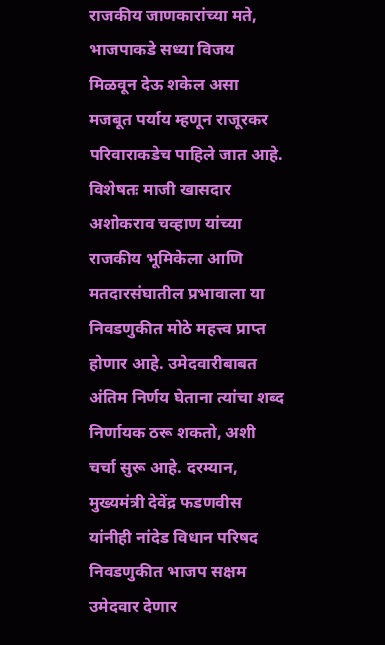राजकीय जाणकारांच्या मते, भाजपाकडे सध्या विजय मिळवून देऊ शकेल असा मजबूत पर्याय म्हणून राजूरकर परिवाराकडेच पाहिले जात आहे. विशेषतः माजी खासदार अशोकराव चव्हाण यांच्या राजकीय भूमिकेला आणि मतदारसंघातील प्रभावाला या निवडणुकीत मोठे महत्त्व प्राप्त होणार आहे. उमेदवारीबाबत अंतिम निर्णय घेताना त्यांचा शब्द निर्णायक ठरू शकतो, अशी चर्चा सुरू आहे. दरम्यान, मुख्यमंत्री देवेंद्र फडणवीस यांनीही नांदेड विधान परिषद निवडणुकीत भाजप सक्षम उमेदवार देणार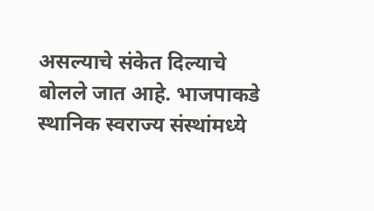असल्याचे संकेत दिल्याचे बोलले जात आहे. भाजपाकडे स्थानिक स्वराज्य संस्थांमध्ये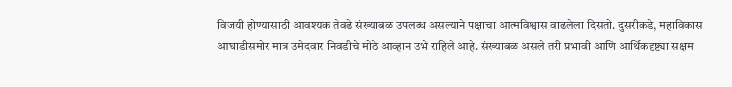विजयी होण्यासाठी आवश्यक तेवढे संख्याबळ उपलब्ध असल्याने पक्षाचा आत्मविश्वास वाढलेला दिसतो. दुसरीकडे, महाविकास आघाडीसमोर मात्र उमेदवार निवडीचे मोठे आव्हान उभे राहिले आहे. संख्याबळ असले तरी प्रभावी आणि आर्थिकदृष्ट्या सक्षम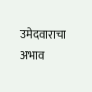उमेदवाराचा अभाव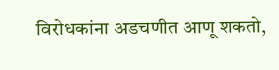विरोधकांना अडचणीत आणू शकतो,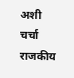अशी चर्चा राजकीय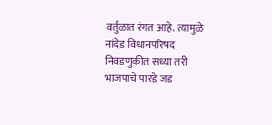वर्तुळात रंगत आहे. त्यामुळे नांदेड विधानपरिषद निवडणुकीत सध्या तरी भाजपाचे पारडे जड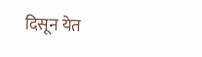दिसून येत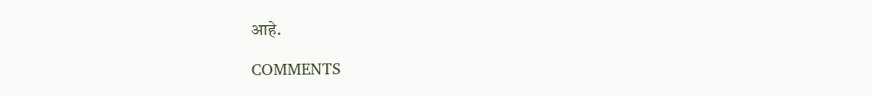आहे.

COMMENTS